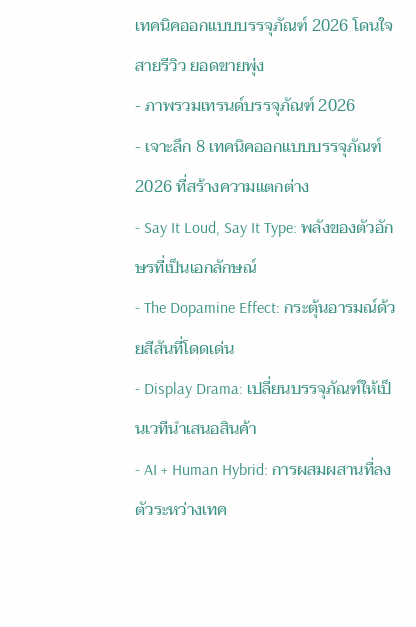เทคนิคออกแบบบรรจุภัณฑ์ 2026 โดนใจสายรีวิว ยอดขายพุ่ง
- ภาพรวมเทรนด์บรรจุภัณฑ์ 2026
- เจาะลึก 8 เทคนิคออกแบบบรรจุภัณฑ์ 2026 ที่สร้างความแตกต่าง
- Say It Loud, Say It Type: พลังของตัวอักษรที่เป็นเอกลักษณ์
- The Dopamine Effect: กระตุ้นอารมณ์ด้วยสีสันที่โดดเด่น
- Display Drama: เปลี่ยนบรรจุภัณฑ์ให้เป็นเวทีนำเสนอสินค้า
- AI + Human Hybrid: การผสมผสานที่ลงตัวระหว่างเทค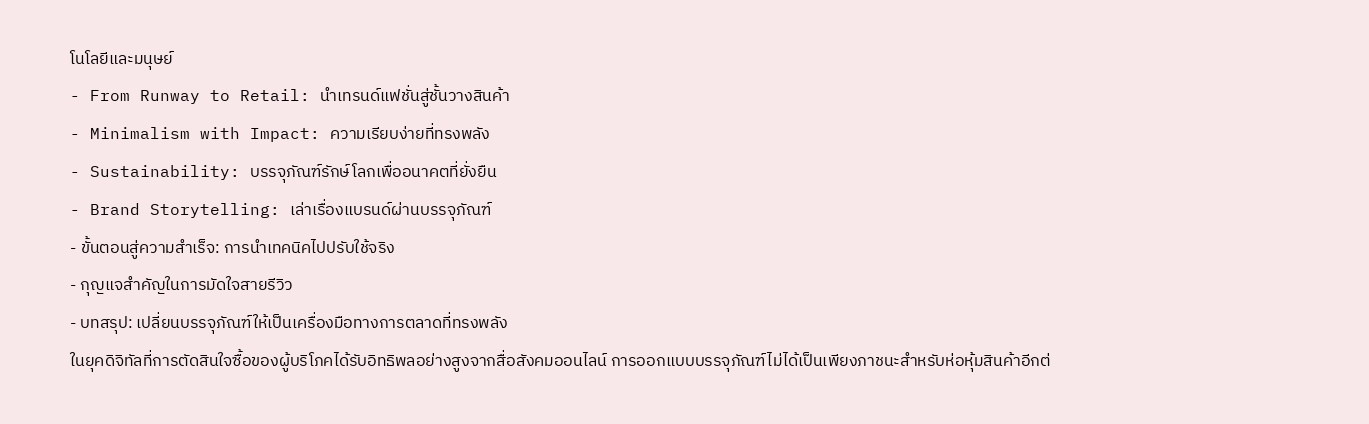โนโลยีและมนุษย์
- From Runway to Retail: นำเทรนด์แฟชั่นสู่ชั้นวางสินค้า
- Minimalism with Impact: ความเรียบง่ายที่ทรงพลัง
- Sustainability: บรรจุภัณฑ์รักษ์โลกเพื่ออนาคตที่ยั่งยืน
- Brand Storytelling: เล่าเรื่องแบรนด์ผ่านบรรจุภัณฑ์
- ขั้นตอนสู่ความสำเร็จ: การนำเทคนิคไปปรับใช้จริง
- กุญแจสำคัญในการมัดใจสายรีวิว
- บทสรุป: เปลี่ยนบรรจุภัณฑ์ให้เป็นเครื่องมือทางการตลาดที่ทรงพลัง
ในยุคดิจิทัลที่การตัดสินใจซื้อของผู้บริโภคได้รับอิทธิพลอย่างสูงจากสื่อสังคมออนไลน์ การออกแบบบรรจุภัณฑ์ไม่ได้เป็นเพียงภาชนะสำหรับห่อหุ้มสินค้าอีกต่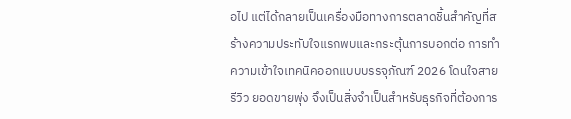อไป แต่ได้กลายเป็นเครื่องมือทางการตลาดชิ้นสำคัญที่สร้างความประทับใจแรกพบและกระตุ้นการบอกต่อ การทำความเข้าใจเทคนิคออกแบบบรรจุภัณฑ์ 2026 โดนใจสายรีวิว ยอดขายพุ่ง จึงเป็นสิ่งจำเป็นสำหรับธุรกิจที่ต้องการ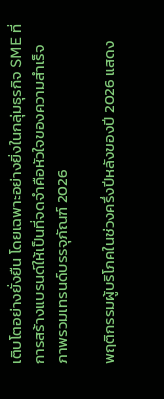เติบโตอย่างยั่งยืน โดยเฉพาะอย่างยิ่งในกลุ่มธุรกิจ SME ที่การสร้างแบรนด์ให้เป็นที่จดจำคือหัวใจของความสำเร็จ
ภาพรวมเทรนด์บรรจุภัณฑ์ 2026

พฤติกรรมผู้บริโภคในช่วงครึ่งปีหลังของปี 2026 แสดง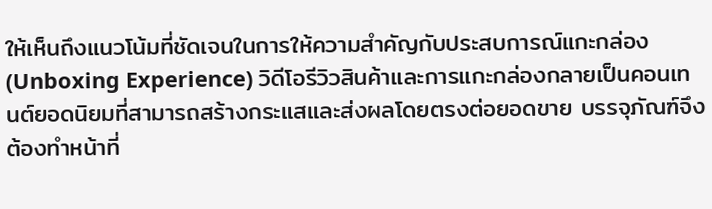ให้เห็นถึงแนวโน้มที่ชัดเจนในการให้ความสำคัญกับประสบการณ์แกะกล่อง (Unboxing Experience) วิดีโอรีวิวสินค้าและการแกะกล่องกลายเป็นคอนเทนต์ยอดนิยมที่สามารถสร้างกระแสและส่งผลโดยตรงต่อยอดขาย บรรจุภัณฑ์จึงต้องทำหน้าที่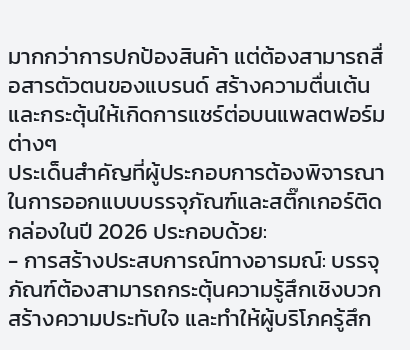มากกว่าการปกป้องสินค้า แต่ต้องสามารถสื่อสารตัวตนของแบรนด์ สร้างความตื่นเต้น และกระตุ้นให้เกิดการแชร์ต่อบนแพลตฟอร์มต่างๆ
ประเด็นสำคัญที่ผู้ประกอบการต้องพิจารณาในการออกแบบบรรจุภัณฑ์และสติ๊กเกอร์ติดกล่องในปี 2026 ประกอบด้วย:
- การสร้างประสบการณ์ทางอารมณ์: บรรจุภัณฑ์ต้องสามารถกระตุ้นความรู้สึกเชิงบวก สร้างความประทับใจ และทำให้ผู้บริโภครู้สึก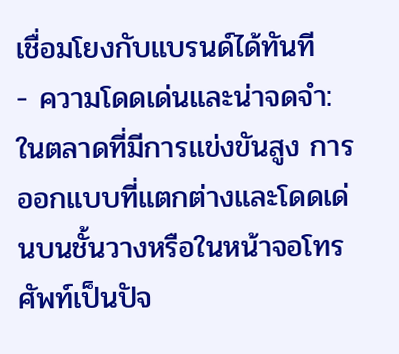เชื่อมโยงกับแบรนด์ได้ทันที
- ความโดดเด่นและน่าจดจำ: ในตลาดที่มีการแข่งขันสูง การออกแบบที่แตกต่างและโดดเด่นบนชั้นวางหรือในหน้าจอโทรศัพท์เป็นปัจ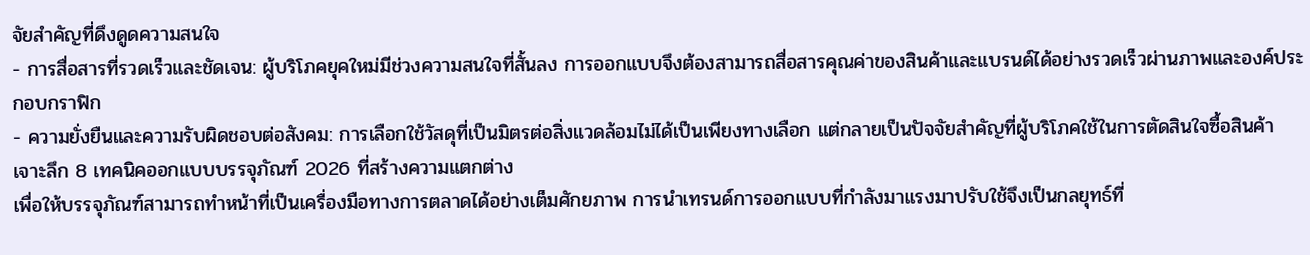จัยสำคัญที่ดึงดูดความสนใจ
- การสื่อสารที่รวดเร็วและชัดเจน: ผู้บริโภคยุคใหม่มีช่วงความสนใจที่สั้นลง การออกแบบจึงต้องสามารถสื่อสารคุณค่าของสินค้าและแบรนด์ได้อย่างรวดเร็วผ่านภาพและองค์ประกอบกราฟิก
- ความยั่งยืนและความรับผิดชอบต่อสังคม: การเลือกใช้วัสดุที่เป็นมิตรต่อสิ่งแวดล้อมไม่ได้เป็นเพียงทางเลือก แต่กลายเป็นปัจจัยสำคัญที่ผู้บริโภคใช้ในการตัดสินใจซื้อสินค้า
เจาะลึก 8 เทคนิคออกแบบบรรจุภัณฑ์ 2026 ที่สร้างความแตกต่าง
เพื่อให้บรรจุภัณฑ์สามารถทำหน้าที่เป็นเครื่องมือทางการตลาดได้อย่างเต็มศักยภาพ การนำเทรนด์การออกแบบที่กำลังมาแรงมาปรับใช้จึงเป็นกลยุทธ์ที่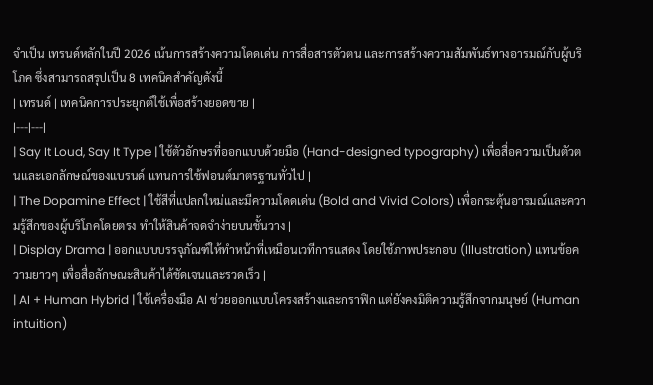จำเป็น เทรนด์หลักในปี 2026 เน้นการสร้างความโดดเด่น การสื่อสารตัวตน และการสร้างความสัมพันธ์ทางอารมณ์กับผู้บริโภค ซึ่งสามารถสรุปเป็น 8 เทคนิคสำคัญดังนี้
| เทรนด์ | เทคนิคการประยุกต์ใช้เพื่อสร้างยอดขาย |
|---|---|
| Say It Loud, Say It Type | ใช้ตัวอักษรที่ออกแบบด้วยมือ (Hand-designed typography) เพื่อสื่อความเป็นตัวตนและเอกลักษณ์ของแบรนด์ แทนการใช้ฟอนต์มาตรฐานทั่วไป |
| The Dopamine Effect | ใช้สีที่แปลกใหม่และมีความโดดเด่น (Bold and Vivid Colors) เพื่อกระตุ้นอารมณ์และความรู้สึกของผู้บริโภคโดยตรง ทำให้สินค้าจดจำง่ายบนชั้นวาง |
| Display Drama | ออกแบบบรรจุภัณฑ์ให้ทำหน้าที่เหมือนเวทีการแสดง โดยใช้ภาพประกอบ (Illustration) แทนข้อความยาวๆ เพื่อสื่อลักษณะสินค้าได้ชัดเจนและรวดเร็ว |
| AI + Human Hybrid | ใช้เครื่องมือ AI ช่วยออกแบบโครงสร้างและกราฟิก แต่ยังคงมิติความรู้สึกจากมนุษย์ (Human intuition)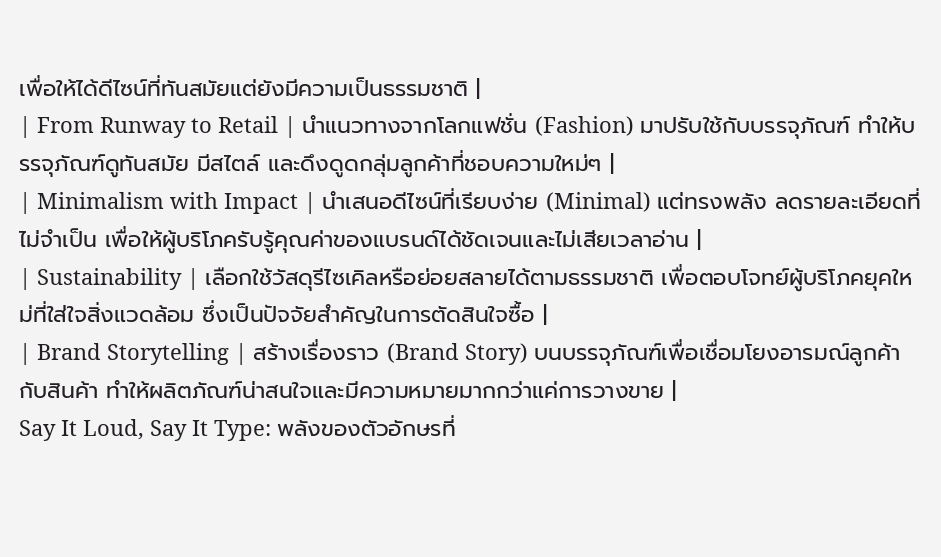เพื่อให้ได้ดีไซน์ที่ทันสมัยแต่ยังมีความเป็นธรรมชาติ |
| From Runway to Retail | นำแนวทางจากโลกแฟชั่น (Fashion) มาปรับใช้กับบรรจุภัณฑ์ ทำให้บรรจุภัณฑ์ดูทันสมัย มีสไตล์ และดึงดูดกลุ่มลูกค้าที่ชอบความใหม่ๆ |
| Minimalism with Impact | นำเสนอดีไซน์ที่เรียบง่าย (Minimal) แต่ทรงพลัง ลดรายละเอียดที่ไม่จำเป็น เพื่อให้ผู้บริโภครับรู้คุณค่าของแบรนด์ได้ชัดเจนและไม่เสียเวลาอ่าน |
| Sustainability | เลือกใช้วัสดุรีไซเคิลหรือย่อยสลายได้ตามธรรมชาติ เพื่อตอบโจทย์ผู้บริโภคยุคใหม่ที่ใส่ใจสิ่งแวดล้อม ซึ่งเป็นปัจจัยสำคัญในการตัดสินใจซื้อ |
| Brand Storytelling | สร้างเรื่องราว (Brand Story) บนบรรจุภัณฑ์เพื่อเชื่อมโยงอารมณ์ลูกค้ากับสินค้า ทำให้ผลิตภัณฑ์น่าสนใจและมีความหมายมากกว่าแค่การวางขาย |
Say It Loud, Say It Type: พลังของตัวอักษรที่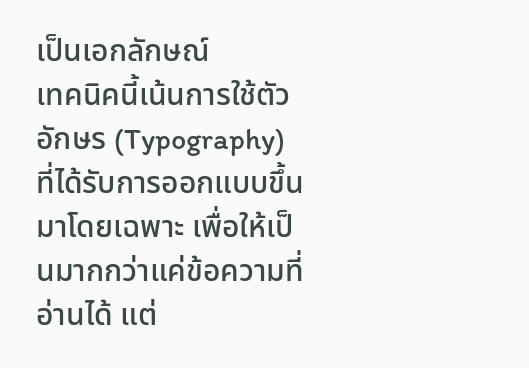เป็นเอกลักษณ์
เทคนิคนี้เน้นการใช้ตัวอักษร (Typography) ที่ได้รับการออกแบบขึ้นมาโดยเฉพาะ เพื่อให้เป็นมากกว่าแค่ข้อความที่อ่านได้ แต่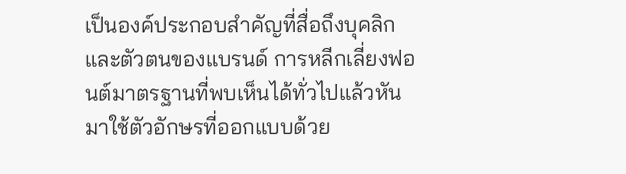เป็นองค์ประกอบสำคัญที่สื่อถึงบุคลิกและตัวตนของแบรนด์ การหลีกเลี่ยงฟอนต์มาตรฐานที่พบเห็นได้ทั่วไปแล้วหันมาใช้ตัวอักษรที่ออกแบบด้วย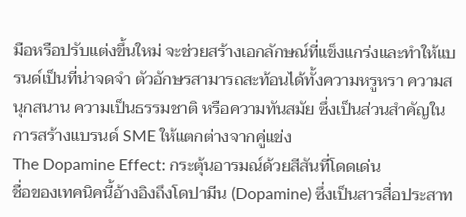มือหรือปรับแต่งขึ้นใหม่ จะช่วยสร้างเอกลักษณ์ที่แข็งแกร่งและทำให้แบรนด์เป็นที่น่าจดจำ ตัวอักษรสามารถสะท้อนได้ทั้งความหรูหรา ความสนุกสนาน ความเป็นธรรมชาติ หรือความทันสมัย ซึ่งเป็นส่วนสำคัญในการสร้างแบรนด์ SME ให้แตกต่างจากคู่แข่ง
The Dopamine Effect: กระตุ้นอารมณ์ด้วยสีสันที่โดดเด่น
ชื่อของเทคนิคนี้อ้างอิงถึงโดปามีน (Dopamine) ซึ่งเป็นสารสื่อประสาท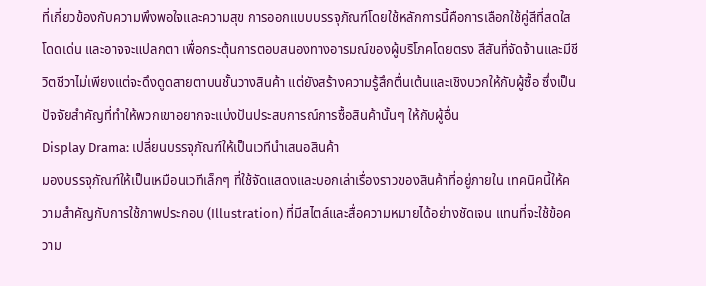ที่เกี่ยวข้องกับความพึงพอใจและความสุข การออกแบบบรรจุภัณฑ์โดยใช้หลักการนี้คือการเลือกใช้คู่สีที่สดใส โดดเด่น และอาจจะแปลกตา เพื่อกระตุ้นการตอบสนองทางอารมณ์ของผู้บริโภคโดยตรง สีสันที่จัดจ้านและมีชีวิตชีวาไม่เพียงแต่จะดึงดูดสายตาบนชั้นวางสินค้า แต่ยังสร้างความรู้สึกตื่นเต้นและเชิงบวกให้กับผู้ซื้อ ซึ่งเป็นปัจจัยสำคัญที่ทำให้พวกเขาอยากจะแบ่งปันประสบการณ์การซื้อสินค้านั้นๆ ให้กับผู้อื่น
Display Drama: เปลี่ยนบรรจุภัณฑ์ให้เป็นเวทีนำเสนอสินค้า
มองบรรจุภัณฑ์ให้เป็นเหมือนเวทีเล็กๆ ที่ใช้จัดแสดงและบอกเล่าเรื่องราวของสินค้าที่อยู่ภายใน เทคนิคนี้ให้ความสำคัญกับการใช้ภาพประกอบ (Illustration) ที่มีสไตล์และสื่อความหมายได้อย่างชัดเจน แทนที่จะใช้ข้อความ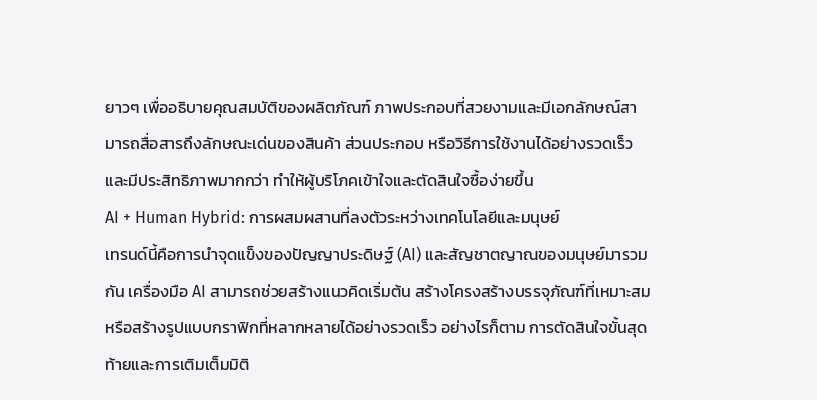ยาวๆ เพื่ออธิบายคุณสมบัติของผลิตภัณฑ์ ภาพประกอบที่สวยงามและมีเอกลักษณ์สามารถสื่อสารถึงลักษณะเด่นของสินค้า ส่วนประกอบ หรือวิธีการใช้งานได้อย่างรวดเร็วและมีประสิทธิภาพมากกว่า ทำให้ผู้บริโภคเข้าใจและตัดสินใจซื้อง่ายขึ้น
AI + Human Hybrid: การผสมผสานที่ลงตัวระหว่างเทคโนโลยีและมนุษย์
เทรนด์นี้คือการนำจุดแข็งของปัญญาประดิษฐ์ (AI) และสัญชาตญาณของมนุษย์มารวมกัน เครื่องมือ AI สามารถช่วยสร้างแนวคิดเริ่มต้น สร้างโครงสร้างบรรจุภัณฑ์ที่เหมาะสม หรือสร้างรูปแบบกราฟิกที่หลากหลายได้อย่างรวดเร็ว อย่างไรก็ตาม การตัดสินใจขั้นสุดท้ายและการเติมเต็มมิติ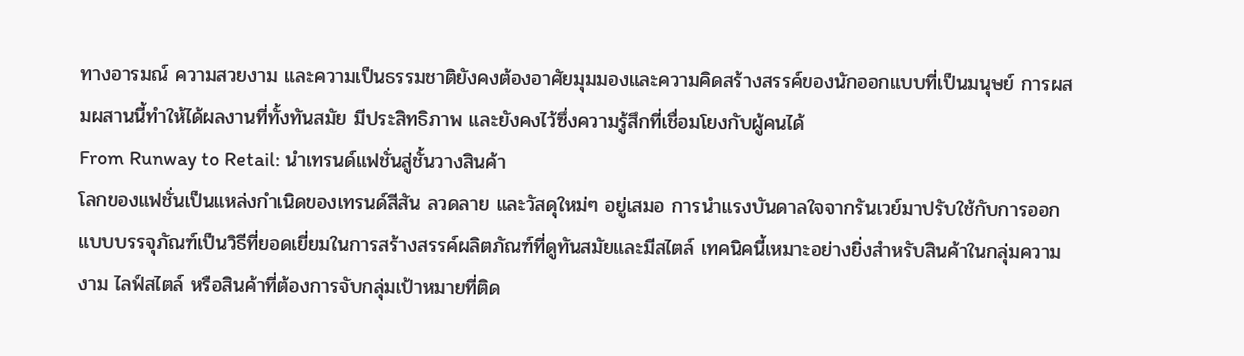ทางอารมณ์ ความสวยงาม และความเป็นธรรมชาติยังคงต้องอาศัยมุมมองและความคิดสร้างสรรค์ของนักออกแบบที่เป็นมนุษย์ การผสมผสานนี้ทำให้ได้ผลงานที่ทั้งทันสมัย มีประสิทธิภาพ และยังคงไว้ซึ่งความรู้สึกที่เชื่อมโยงกับผู้คนได้
From Runway to Retail: นำเทรนด์แฟชั่นสู่ชั้นวางสินค้า
โลกของแฟชั่นเป็นแหล่งกำเนิดของเทรนด์สีสัน ลวดลาย และวัสดุใหม่ๆ อยู่เสมอ การนำแรงบันดาลใจจากรันเวย์มาปรับใช้กับการออกแบบบรรจุภัณฑ์เป็นวิธีที่ยอดเยี่ยมในการสร้างสรรค์ผลิตภัณฑ์ที่ดูทันสมัยและมีสไตล์ เทคนิคนี้เหมาะอย่างยิ่งสำหรับสินค้าในกลุ่มความงาม ไลฟ์สไตล์ หรือสินค้าที่ต้องการจับกลุ่มเป้าหมายที่ติด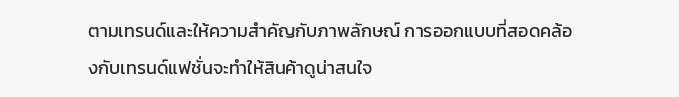ตามเทรนด์และให้ความสำคัญกับภาพลักษณ์ การออกแบบที่สอดคล้องกับเทรนด์แฟชั่นจะทำให้สินค้าดูน่าสนใจ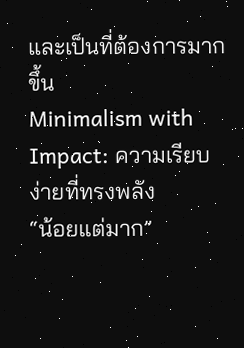และเป็นที่ต้องการมากขึ้น
Minimalism with Impact: ความเรียบง่ายที่ทรงพลัง
“น้อยแต่มาก”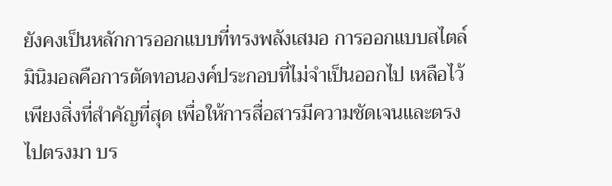ยังคงเป็นหลักการออกแบบที่ทรงพลังเสมอ การออกแบบสไตล์มินิมอลคือการตัดทอนองค์ประกอบที่ไม่จำเป็นออกไป เหลือไว้เพียงสิ่งที่สำคัญที่สุด เพื่อให้การสื่อสารมีความชัดเจนและตรงไปตรงมา บร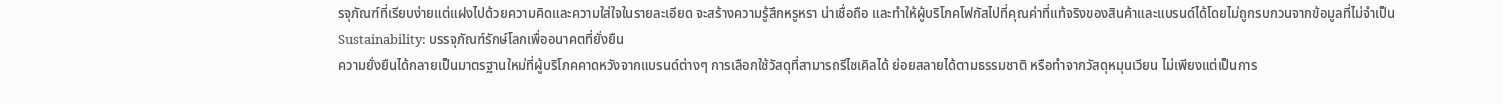รจุภัณฑ์ที่เรียบง่ายแต่แฝงไปด้วยความคิดและความใส่ใจในรายละเอียด จะสร้างความรู้สึกหรูหรา น่าเชื่อถือ และทำให้ผู้บริโภคโฟกัสไปที่คุณค่าที่แท้จริงของสินค้าและแบรนด์ได้โดยไม่ถูกรบกวนจากข้อมูลที่ไม่จำเป็น
Sustainability: บรรจุภัณฑ์รักษ์โลกเพื่ออนาคตที่ยั่งยืน
ความยั่งยืนได้กลายเป็นมาตรฐานใหม่ที่ผู้บริโภคคาดหวังจากแบรนด์ต่างๆ การเลือกใช้วัสดุที่สามารถรีไซเคิลได้ ย่อยสลายได้ตามธรรมชาติ หรือทำจากวัสดุหมุนเวียน ไม่เพียงแต่เป็นการ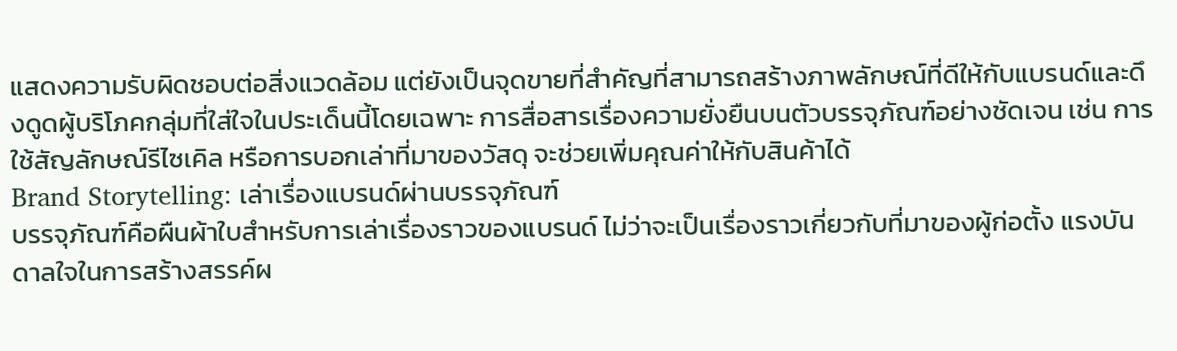แสดงความรับผิดชอบต่อสิ่งแวดล้อม แต่ยังเป็นจุดขายที่สำคัญที่สามารถสร้างภาพลักษณ์ที่ดีให้กับแบรนด์และดึงดูดผู้บริโภคกลุ่มที่ใส่ใจในประเด็นนี้โดยเฉพาะ การสื่อสารเรื่องความยั่งยืนบนตัวบรรจุภัณฑ์อย่างชัดเจน เช่น การใช้สัญลักษณ์รีไซเคิล หรือการบอกเล่าที่มาของวัสดุ จะช่วยเพิ่มคุณค่าให้กับสินค้าได้
Brand Storytelling: เล่าเรื่องแบรนด์ผ่านบรรจุภัณฑ์
บรรจุภัณฑ์คือผืนผ้าใบสำหรับการเล่าเรื่องราวของแบรนด์ ไม่ว่าจะเป็นเรื่องราวเกี่ยวกับที่มาของผู้ก่อตั้ง แรงบันดาลใจในการสร้างสรรค์ผ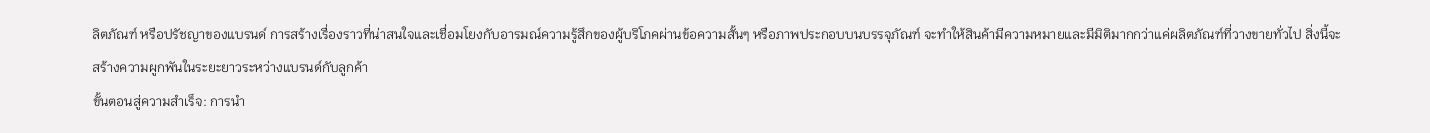ลิตภัณฑ์ หรือปรัชญาของแบรนด์ การสร้างเรื่องราวที่น่าสนใจและเชื่อมโยงกับอารมณ์ความรู้สึกของผู้บริโภคผ่านข้อความสั้นๆ หรือภาพประกอบบนบรรจุภัณฑ์ จะทำให้สินค้ามีความหมายและมีมิติมากกว่าแค่ผลิตภัณฑ์ที่วางขายทั่วไป สิ่งนี้จะสร้างความผูกพันในระยะยาวระหว่างแบรนด์กับลูกค้า
ขั้นตอนสู่ความสำเร็จ: การนำ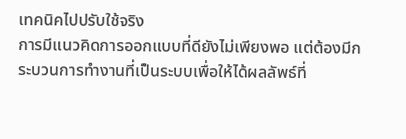เทคนิคไปปรับใช้จริง
การมีแนวคิดการออกแบบที่ดียังไม่เพียงพอ แต่ต้องมีกระบวนการทำงานที่เป็นระบบเพื่อให้ได้ผลลัพธ์ที่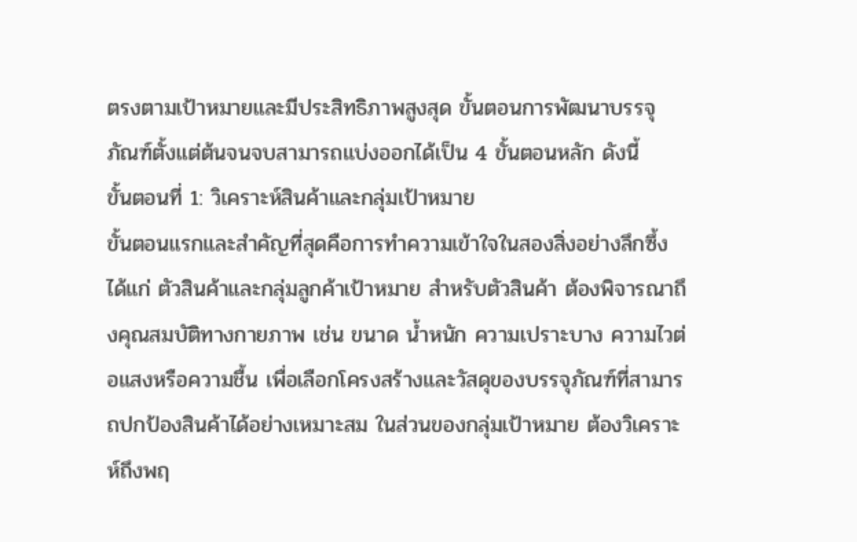ตรงตามเป้าหมายและมีประสิทธิภาพสูงสุด ขั้นตอนการพัฒนาบรรจุภัณฑ์ตั้งแต่ต้นจนจบสามารถแบ่งออกได้เป็น 4 ขั้นตอนหลัก ดังนี้
ขั้นตอนที่ 1: วิเคราะห์สินค้าและกลุ่มเป้าหมาย
ขั้นตอนแรกและสำคัญที่สุดคือการทำความเข้าใจในสองสิ่งอย่างลึกซึ้ง ได้แก่ ตัวสินค้าและกลุ่มลูกค้าเป้าหมาย สำหรับตัวสินค้า ต้องพิจารณาถึงคุณสมบัติทางกายภาพ เช่น ขนาด น้ำหนัก ความเปราะบาง ความไวต่อแสงหรือความชื้น เพื่อเลือกโครงสร้างและวัสดุของบรรจุภัณฑ์ที่สามารถปกป้องสินค้าได้อย่างเหมาะสม ในส่วนของกลุ่มเป้าหมาย ต้องวิเคราะห์ถึงพฤ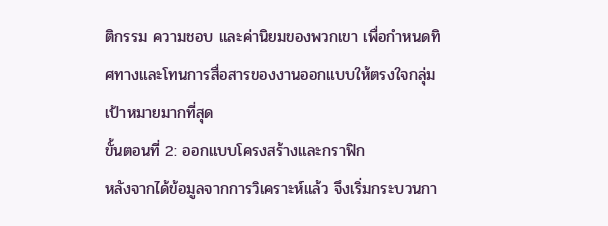ติกรรม ความชอบ และค่านิยมของพวกเขา เพื่อกำหนดทิศทางและโทนการสื่อสารของงานออกแบบให้ตรงใจกลุ่มเป้าหมายมากที่สุด
ขั้นตอนที่ 2: ออกแบบโครงสร้างและกราฟิก
หลังจากได้ข้อมูลจากการวิเคราะห์แล้ว จึงเริ่มกระบวนกา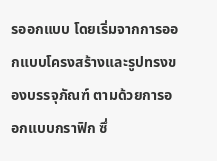รออกแบบ โดยเริ่มจากการออกแบบโครงสร้างและรูปทรงของบรรจุภัณฑ์ ตามด้วยการออกแบบกราฟิก ซึ่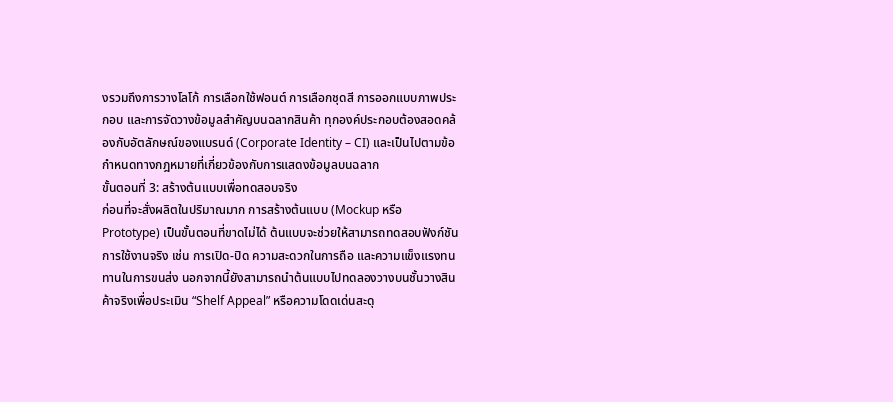งรวมถึงการวางโลโก้ การเลือกใช้ฟอนต์ การเลือกชุดสี การออกแบบภาพประกอบ และการจัดวางข้อมูลสำคัญบนฉลากสินค้า ทุกองค์ประกอบต้องสอดคล้องกับอัตลักษณ์ของแบรนด์ (Corporate Identity – CI) และเป็นไปตามข้อกำหนดทางกฎหมายที่เกี่ยวข้องกับการแสดงข้อมูลบนฉลาก
ขั้นตอนที่ 3: สร้างต้นแบบเพื่อทดสอบจริง
ก่อนที่จะสั่งผลิตในปริมาณมาก การสร้างต้นแบบ (Mockup หรือ Prototype) เป็นขั้นตอนที่ขาดไม่ได้ ต้นแบบจะช่วยให้สามารถทดสอบฟังก์ชันการใช้งานจริง เช่น การเปิด-ปิด ความสะดวกในการถือ และความแข็งแรงทนทานในการขนส่ง นอกจากนี้ยังสามารถนำต้นแบบไปทดลองวางบนชั้นวางสินค้าจริงเพื่อประเมิน “Shelf Appeal” หรือความโดดเด่นสะดุ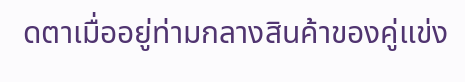ดตาเมื่ออยู่ท่ามกลางสินค้าของคู่แข่ง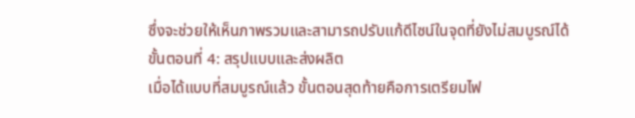ซึ่งจะช่วยให้เห็นภาพรวมและสามารถปรับแก้ดีไซน์ในจุดที่ยังไม่สมบูรณ์ได้
ขั้นตอนที่ 4: สรุปแบบและส่งผลิต
เมื่อได้แบบที่สมบูรณ์แล้ว ขั้นตอนสุดท้ายคือการเตรียมไฟ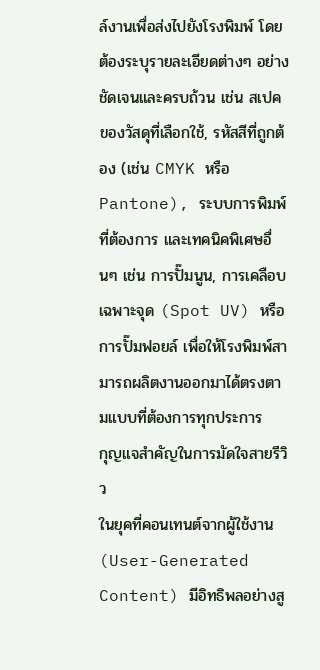ล์งานเพื่อส่งไปยังโรงพิมพ์ โดยต้องระบุรายละเอียดต่างๆ อย่างชัดเจนและครบถ้วน เช่น สเปคของวัสดุที่เลือกใช้, รหัสสีที่ถูกต้อง (เช่น CMYK หรือ Pantone), ระบบการพิมพ์ที่ต้องการ และเทคนิคพิเศษอื่นๆ เช่น การปั๊มนูน, การเคลือบเฉพาะจุด (Spot UV) หรือการปั๊มฟอยล์ เพื่อให้โรงพิมพ์สามารถผลิตงานออกมาได้ตรงตามแบบที่ต้องการทุกประการ
กุญแจสำคัญในการมัดใจสายรีวิว
ในยุคที่คอนเทนต์จากผู้ใช้งาน (User-Generated Content) มีอิทธิพลอย่างสู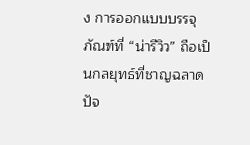ง การออกแบบบรรจุภัณฑ์ที่ “น่ารีวิว” ถือเป็นกลยุทธ์ที่ชาญฉลาด ปัจ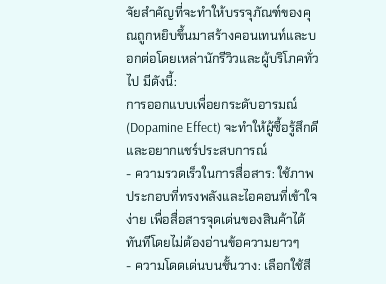จัยสำคัญที่จะทำให้บรรจุภัณฑ์ของคุณถูกหยิบขึ้นมาสร้างคอนเทนท์และบอกต่อโดยเหล่านักรีวิวและผู้บริโภคทั่วไป มีดังนี้:
การออกแบบเพื่อยกระดับอารมณ์ (Dopamine Effect) จะทำให้ผู้ซื้อรู้สึกดีและอยากแชร์ประสบการณ์
- ความรวดเร็วในการสื่อสาร: ใช้ภาพประกอบที่ทรงพลังและไอคอนที่เข้าใจง่าย เพื่อสื่อสารจุดเด่นของสินค้าได้ทันทีโดยไม่ต้องอ่านข้อความยาวๆ
- ความโดดเด่นบนชั้นวาง: เลือกใช้สี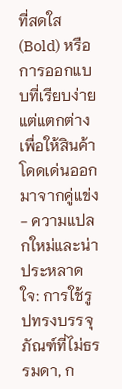ที่สดใส (Bold) หรือการออกแบบที่เรียบง่ายแต่แตกต่าง เพื่อให้สินค้าโดดเด่นออกมาจากคู่แข่ง
- ความแปลกใหม่และน่าประหลาดใจ: การใช้รูปทรงบรรจุภัณฑ์ที่ไม่ธรรมดา, ก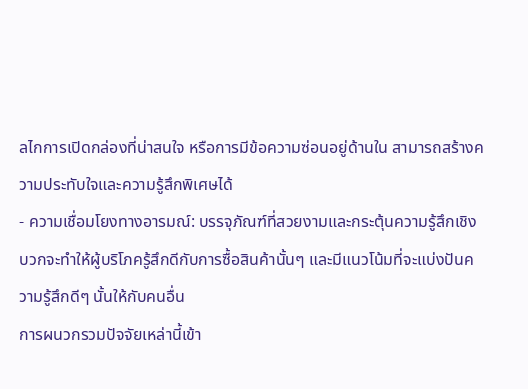ลไกการเปิดกล่องที่น่าสนใจ หรือการมีข้อความซ่อนอยู่ด้านใน สามารถสร้างความประทับใจและความรู้สึกพิเศษได้
- ความเชื่อมโยงทางอารมณ์: บรรจุภัณฑ์ที่สวยงามและกระตุ้นความรู้สึกเชิงบวกจะทำให้ผู้บริโภครู้สึกดีกับการซื้อสินค้านั้นๆ และมีแนวโน้มที่จะแบ่งปันความรู้สึกดีๆ นั้นให้กับคนอื่น
การผนวกรวมปัจจัยเหล่านี้เข้า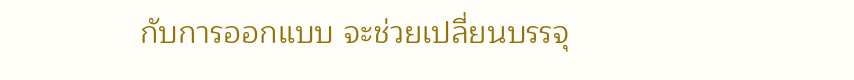กับการออกแบบ จะช่วยเปลี่ยนบรรจุ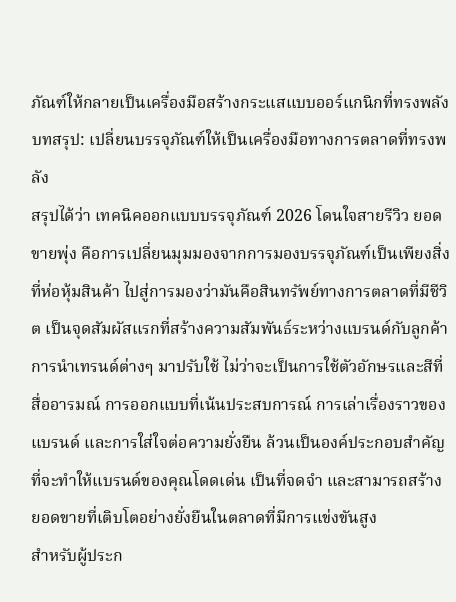ภัณฑ์ให้กลายเป็นเครื่องมือสร้างกระแสแบบออร์แกนิกที่ทรงพลัง
บทสรุป: เปลี่ยนบรรจุภัณฑ์ให้เป็นเครื่องมือทางการตลาดที่ทรงพลัง
สรุปได้ว่า เทคนิคออกแบบบรรจุภัณฑ์ 2026 โดนใจสายรีวิว ยอดขายพุ่ง คือการเปลี่ยนมุมมองจากการมองบรรจุภัณฑ์เป็นเพียงสิ่งที่ห่อหุ้มสินค้า ไปสู่การมองว่ามันคือสินทรัพย์ทางการตลาดที่มีชีวิต เป็นจุดสัมผัสแรกที่สร้างความสัมพันธ์ระหว่างแบรนด์กับลูกค้า การนำเทรนด์ต่างๆ มาปรับใช้ ไม่ว่าจะเป็นการใช้ตัวอักษรและสีที่สื่ออารมณ์ การออกแบบที่เน้นประสบการณ์ การเล่าเรื่องราวของแบรนด์ และการใส่ใจต่อความยั่งยืน ล้วนเป็นองค์ประกอบสำคัญที่จะทำให้แบรนด์ของคุณโดดเด่น เป็นที่จดจำ และสามารถสร้างยอดขายที่เติบโตอย่างยั่งยืนในตลาดที่มีการแข่งขันสูง
สำหรับผู้ประก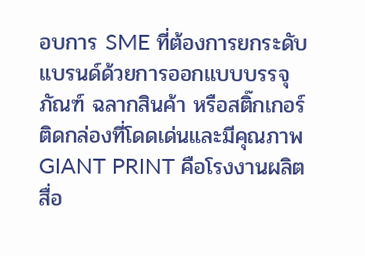อบการ SME ที่ต้องการยกระดับแบรนด์ด้วยการออกแบบบรรจุภัณฑ์ ฉลากสินค้า หรือสติ๊กเกอร์ติดกล่องที่โดดเด่นและมีคุณภาพ GIANT PRINT คือโรงงานผลิตสื่อ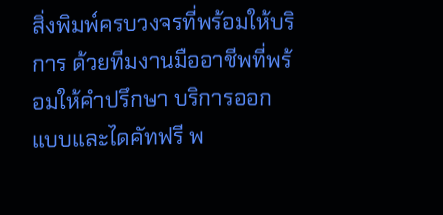สิ่งพิมพ์ครบวงจรที่พร้อมให้บริการ ด้วยทีมงานมืออาชีพที่พร้อมให้คำปรึกษา บริการออกแบบและไดคัทฟรี พ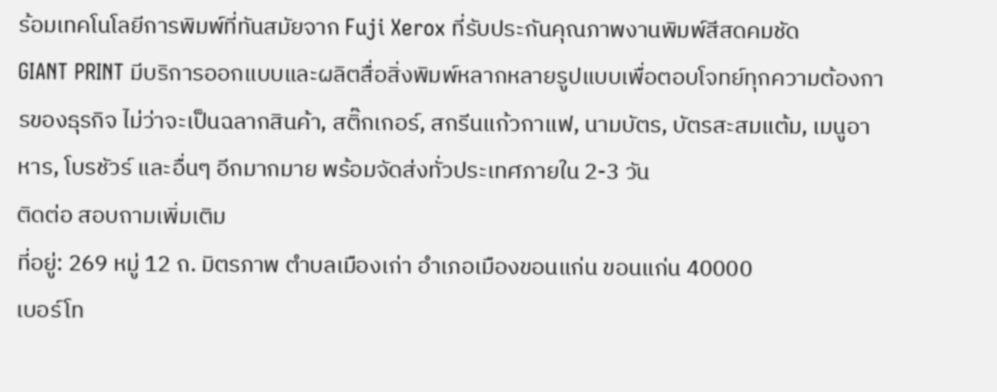ร้อมเทคโนโลยีการพิมพ์ที่ทันสมัยจาก Fuji Xerox ที่รับประกันคุณภาพงานพิมพ์สีสดคมชัด
GIANT PRINT มีบริการออกแบบและผลิตสื่อสิ่งพิมพ์หลากหลายรูปแบบเพื่อตอบโจทย์ทุกความต้องการของธุรกิจ ไม่ว่าจะเป็นฉลากสินค้า, สติ๊กเกอร์, สกรีนแก้วกาแฟ, นามบัตร, บัตรสะสมแต้ม, เมนูอาหาร, โบรชัวร์ และอื่นๆ อีกมากมาย พร้อมจัดส่งทั่วประเทศภายใน 2-3 วัน
ติดต่อ สอบถามเพิ่มเติม
ที่อยู่: 269 หมู่ 12 ถ. มิตรภาพ ตำบลเมืองเก่า อำเภอเมืองขอนแก่น ขอนแก่น 40000
เบอร์โท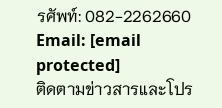รศัพท์: 082-2262660
Email: [email protected]
ติดตามข่าวสารและโปร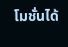โมชั่นได้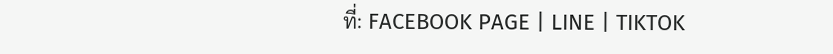ที่: FACEBOOK PAGE | LINE | TIKTOK